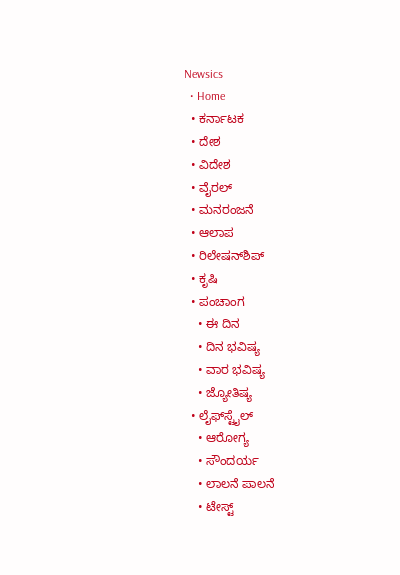Newsics
  • Home
  • ಕರ್ನಾಟಕ
  • ದೇಶ
  • ವಿದೇಶ
  • ವೈರಲ್
  • ಮನರಂಜನೆ
  • ಆಲಾಪ
  • ರಿಲೇಷನ್‌ಶಿಪ್
  • ಕೃಷಿ
  • ಪಂಚಾಂಗ
    • ಈ ದಿನ
    • ದಿನ ಭವಿಷ್ಯ
    • ವಾರ ಭವಿಷ್ಯ
    • ಜ್ಯೋತಿಷ್ಯ
  • ಲೈಫ್‌ಸ್ಟೈಲ್
    • ಆರೋಗ್ಯ
    • ಸೌಂದರ್ಯ
    • ಲಾಲನೆ ಪಾಲನೆ
    • ಟೇಸ್ಟ್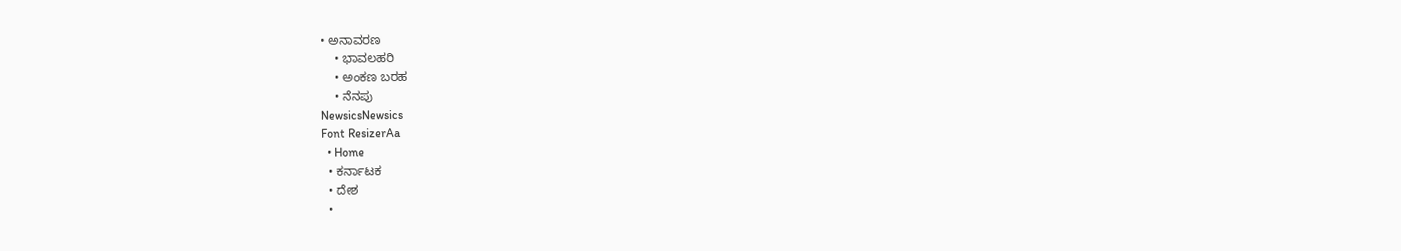• ಅನಾವರಣ
    • ಭಾವಲಹರಿ
    • ಅಂಕಣ ಬರಹ
    • ನೆನಪು
NewsicsNewsics
Font ResizerAa
  • Home
  • ಕರ್ನಾಟಕ
  • ದೇಶ
  •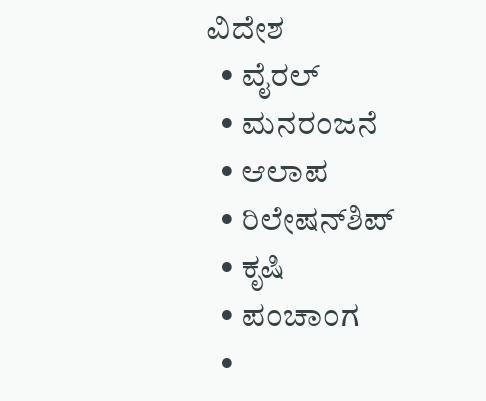ವಿದೇಶ
  • ವೈರಲ್
  • ಮನರಂಜನೆ
  • ಆಲಾಪ
  • ರಿಲೇಷನ್‌ಶಿಪ್
  • ಕೃಷಿ
  • ಪಂಚಾಂಗ
  •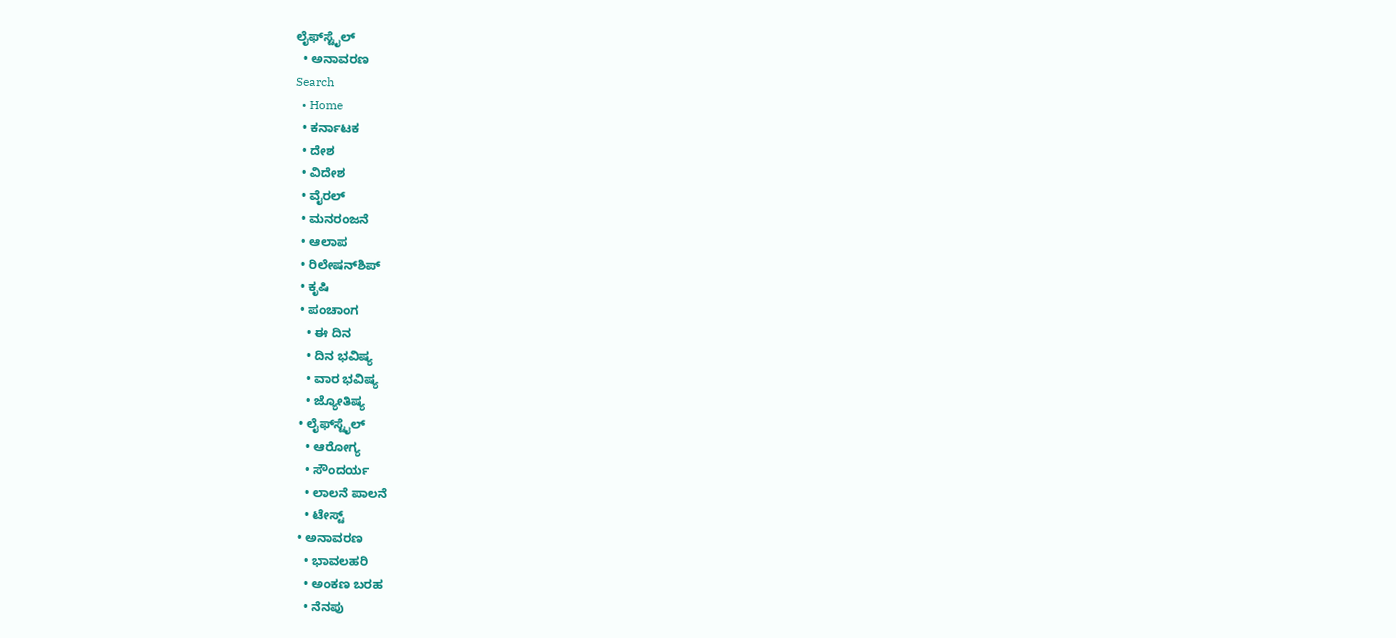ಲೈಫ್‌ಸ್ಟೈಲ್
  • ಅನಾವರಣ
Search
  • Home
  • ಕರ್ನಾಟಕ
  • ದೇಶ
  • ವಿದೇಶ
  • ವೈರಲ್
  • ಮನರಂಜನೆ
  • ಆಲಾಪ
  • ರಿಲೇಷನ್‌ಶಿಪ್
  • ಕೃಷಿ
  • ಪಂಚಾಂಗ
    • ಈ ದಿನ
    • ದಿನ ಭವಿಷ್ಯ
    • ವಾರ ಭವಿಷ್ಯ
    • ಜ್ಯೋತಿಷ್ಯ
  • ಲೈಫ್‌ಸ್ಟೈಲ್
    • ಆರೋಗ್ಯ
    • ಸೌಂದರ್ಯ
    • ಲಾಲನೆ ಪಾಲನೆ
    • ಟೇಸ್ಟ್
  • ಅನಾವರಣ
    • ಭಾವಲಹರಿ
    • ಅಂಕಣ ಬರಹ
    • ನೆನಪು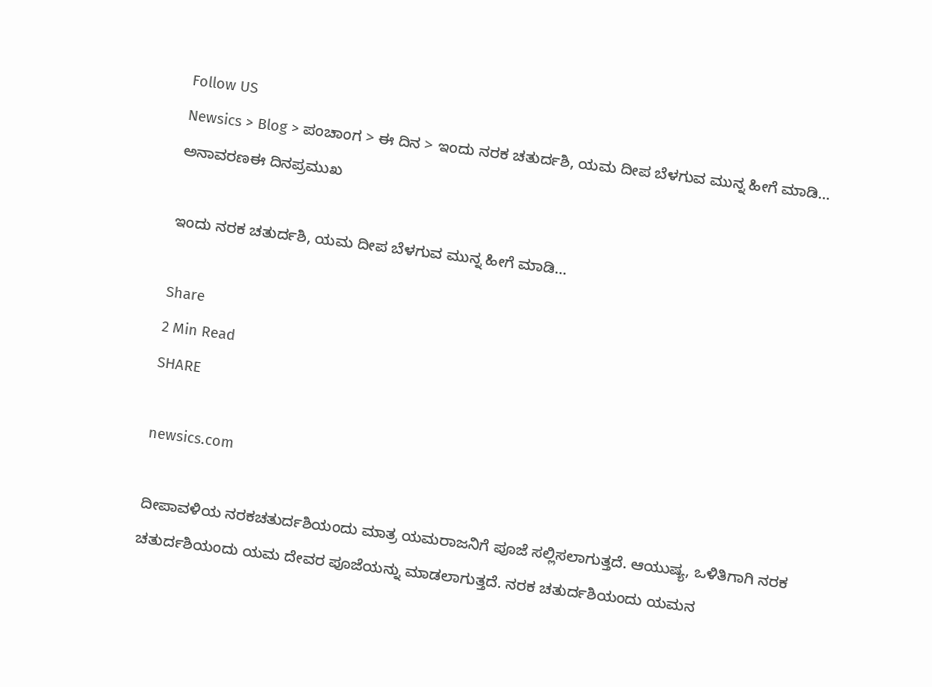Follow US
Newsics > Blog > ಪಂಚಾಂಗ > ಈ ದಿನ > ಇಂದು ನರಕ ಚತುರ್ದಶಿ, ಯಮ ದೀಪ ಬೆಳಗುವ ಮುನ್ನ ಹೀಗೆ ಮಾಡಿ…
ಅನಾವರಣಈ ದಿನಪ್ರಮುಖ

ಇಂದು ನರಕ ಚತುರ್ದಶಿ, ಯಮ ದೀಪ ಬೆಳಗುವ ಮುನ್ನ ಹೀಗೆ ಮಾಡಿ…

Share
2 Min Read
SHARE

newsics.com

ದೀಪಾವಳಿಯ ನರಕಚತುರ್ದಶಿಯಂದು ಮಾತ್ರ ಯಮರಾಜನಿಗೆ ಪೂಜೆ ಸಲ್ಲಿಸಲಾಗುತ್ತದೆ. ಆಯುಷ್ಯ, ಒಳಿತಿಗಾಗಿ ನರಕ ಚತುರ್ದಶಿಯಂದು ಯಮ ದೇವರ ಪೂಜೆಯನ್ನು ಮಾಡಲಾಗುತ್ತದೆ. ನರಕ ಚತುರ್ದಶಿಯಂದು ಯಮನ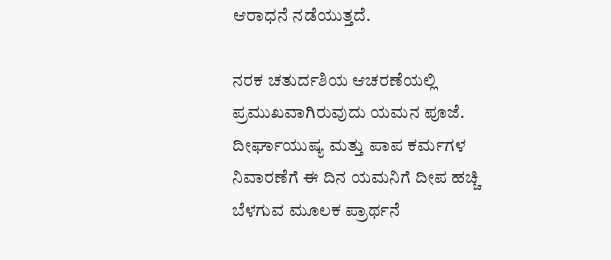ಆರಾಧನೆ ನಡೆಯುತ್ತದೆ.

ನರಕ ಚತುರ್ದಶಿಯ ಆಚರಣೆಯಲ್ಲಿ ಪ್ರಮುಖವಾಗಿರುವುದು ಯಮನ ಪೂಜೆ. ದೀರ್ಘಾಯುಷ್ಯ ಮತ್ತು ಪಾಪ ಕರ್ಮಗಳ ನಿವಾರಣೆಗೆ ಈ ದಿನ ಯಮನಿಗೆ ದೀಪ ಹಚ್ಚಿ ಬೆಳಗುವ ಮೂಲಕ ಪ್ರಾರ್ಥನೆ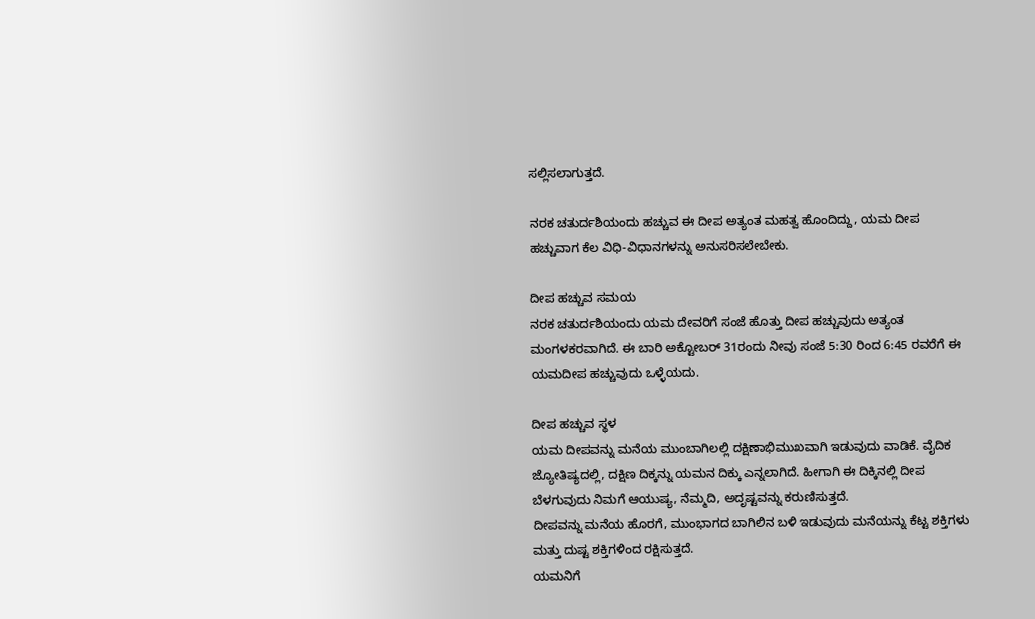ಸಲ್ಲಿಸಲಾಗುತ್ತದೆ.

ನರಕ ಚತುರ್ದಶಿಯಂದು ಹಚ್ಚುವ ಈ ದೀಪ ಅತ್ಯಂತ ಮಹತ್ವ ಹೊಂದಿದ್ದು, ಯಮ ದೀಪ ಹಚ್ಚುವಾಗ ಕೆಲ ವಿಧಿ-ವಿಧಾನಗಳನ್ನು ಅನುಸರಿಸಲೇಬೇಕು.

ದೀಪ ಹಚ್ಚುವ ಸಮಯ
ನರಕ ಚತುರ್ದಶಿಯಂದು ಯಮ ದೇವರಿಗೆ ಸಂಜೆ ಹೊತ್ತು ದೀಪ ಹಚ್ಚುವುದು ಅತ್ಯಂತ ಮಂಗಳಕರವಾಗಿದೆ. ಈ ಬಾರಿ ಅಕ್ಟೋಬರ್ 31ರಂದು ನೀವು ಸಂಜೆ 5:30 ರಿಂದ 6:45 ರವರೆಗೆ ಈ ಯಮದೀಪ ಹಚ್ಚುವುದು ಒಳ್ಳೆಯದು.

ದೀಪ ಹಚ್ಚುವ ಸ್ಥಳ
ಯಮ ದೀಪವನ್ನು ಮನೆಯ ಮುಂಬಾಗಿಲಲ್ಲಿ ದಕ್ಷಿಣಾಭಿಮುಖವಾಗಿ ಇಡುವುದು ವಾಡಿಕೆ. ವೈದಿಕ ಜ್ಯೋತಿಷ್ಯದಲ್ಲಿ, ದಕ್ಷಿಣ ದಿಕ್ಕನ್ನು ಯಮನ ದಿಕ್ಕು ಎನ್ನಲಾಗಿದೆ. ಹೀಗಾಗಿ ಈ ದಿಕ್ಕಿನಲ್ಲಿ ದೀಪ ಬೆಳಗುವುದು ನಿಮಗೆ ಆಯುಷ್ಯ, ನೆಮ್ಮದಿ, ಅದೃಷ್ಟವನ್ನು ಕರುಣಿಸುತ್ತದೆ.
ದೀಪವನ್ನು ಮನೆಯ ಹೊರಗೆ, ಮುಂಭಾಗದ ಬಾಗಿಲಿನ ಬಳಿ ಇಡುವುದು ಮನೆಯನ್ನು ಕೆಟ್ಟ ಶಕ್ತಿಗಳು ಮತ್ತು ದುಷ್ಟ ಶಕ್ತಿಗಳಿಂದ ರಕ್ಷಿಸುತ್ತದೆ.
ಯಮನಿಗೆ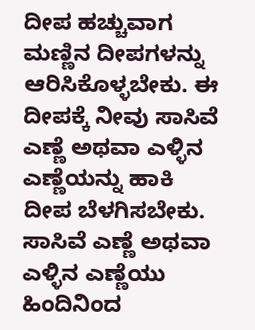ದೀಪ ಹಚ್ಚುವಾಗ ಮಣ್ಣಿನ ದೀಪಗಳನ್ನು ಆರಿಸಿಕೊಳ್ಳಬೇಕು. ಈ ದೀಪಕ್ಕೆ ನೀವು ಸಾಸಿವೆ ಎಣ್ಣೆ ಅಥವಾ ಎಳ್ಳಿನ ಎಣ್ಣೆಯನ್ನು ಹಾಕಿ ದೀಪ ಬೆಳಗಿಸಬೇಕು.
ಸಾಸಿವೆ ಎಣ್ಣೆ ಅಥವಾ ಎಳ್ಳಿನ ಎಣ್ಣೆಯು ಹಿಂದಿನಿಂದ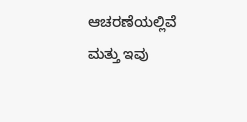ಆಚರಣೆಯಲ್ಲಿವೆ ಮತ್ತು ಇವು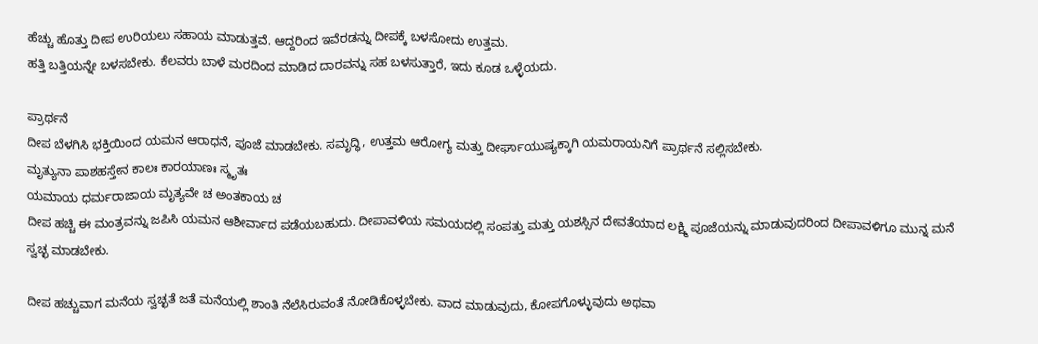ಹೆಚ್ಚು ಹೊತ್ತು ದೀಪ ಉರಿಯಲು ಸಹಾಯ ಮಾಡುತ್ತವೆ. ಆದ್ದರಿಂದ ಇವೆರಡನ್ನು ದೀಪಕ್ಕೆ ಬಳಸೋದು ಉತ್ತಮ.
ಹತ್ತಿ ಬತ್ತಿಯನ್ನೇ ಬಳಸಬೇಕು. ಕೆಲವರು ಬಾಳೆ ಮರದಿಂದ ಮಾಡಿದ ದಾರವನ್ನು ಸಹ ಬಳಸುತ್ತಾರೆ, ಇದು ಕೂಡ ಒಳ್ಳೆಯದು.

ಪ್ರಾರ್ಥನೆ
ದೀಪ ಬೆಳಗಿಸಿ ಭಕ್ತಿಯಿಂದ ಯಮನ ಆರಾಧನೆ, ಪೂಜೆ ಮಾಡಬೇಕು. ಸಮೃದ್ಧಿ, ಉತ್ತಮ ಆರೋಗ್ಯ ಮತ್ತು ದೀರ್ಘಾಯುಷ್ಯಕ್ಕಾಗಿ ಯಮರಾಯನಿಗೆ ಪ್ರಾರ್ಥನೆ ಸಲ್ಲಿಸಬೇಕು.
ಮೃತ್ಯುನಾ ಪಾಶಹಸ್ತೇನ ಕಾಲಃ ಕಾರಯಾಣಃ ಸ್ಮೃತಃ
ಯಮಾಯ ಧರ್ಮರಾಜಾಯ ಮೃತ್ಯವೇ ಚ ಅಂತಕಾಯ ಚ
ದೀಪ ಹಚ್ಚಿ ಈ ಮಂತ್ರವನ್ನು ಜಪಿಸಿ ಯಮನ ಆಶೀರ್ವಾದ ಪಡೆಯಬಹುದು. ದೀಪಾವಳಿಯ ಸಮಯದಲ್ಲಿ ಸಂಪತ್ತು ಮತ್ತು ಯಶಸ್ಸಿನ ದೇವತೆಯಾದ ಲಕ್ಷ್ಮಿ ಪೂಜೆಯನ್ನು ಮಾಡುವುದರಿಂದ ದೀಪಾವಳಿಗೂ ಮುನ್ನ ಮನೆ ಸ್ವಚ್ಛ ಮಾಡಬೇಕು.

ದೀಪ ಹಚ್ಚುವಾಗ ಮನೆಯ ಸ್ವಚ್ಛತೆ ಜತೆ ಮನೆಯಲ್ಲಿ ಶಾಂತಿ ನೆಲೆಸಿರುವಂತೆ ನೋಡಿಕೊಳ್ಳಬೇಕು. ವಾದ ಮಾಡುವುದು, ಕೋಪಗೊಳ್ಳುವುದು ಅಥವಾ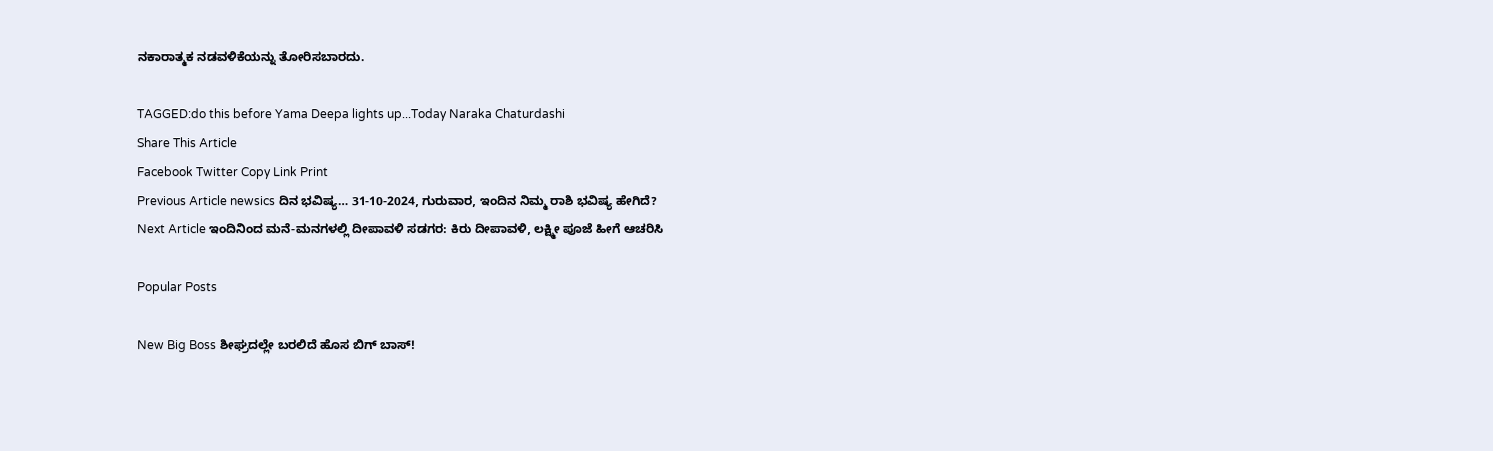ನಕಾರಾತ್ಮಕ ನಡವಳಿಕೆಯನ್ನು ತೋರಿಸಬಾರದು.

TAGGED:do this before Yama Deepa lights up...Today Naraka Chaturdashi
Share This Article
Facebook Twitter Copy Link Print
Previous Article newsics ದಿನ ಭವಿಷ್ಯ… 31-10-2024, ಗುರುವಾರ, ಇಂದಿನ ನಿಮ್ಮ ರಾಶಿ ಭವಿಷ್ಯ ಹೇಗಿದೆ?
Next Article ಇಂದಿನಿಂದ ಮನೆ-ಮನಗಳಲ್ಲಿ ದೀಪಾವಳಿ ಸಡಗರ: ಕಿರು ದೀಪಾವಳಿ, ಲಕ್ಷ್ಮೀ‌ ಪೂಜೆ ಹೀಗೆ ಆಚರಿಸಿ

Popular Posts

New Big Boss ಶೀಘ್ರದಲ್ಲೇ ಬರಲಿದೆ ಹೊಸ ಬಿಗ್ ಬಾಸ್!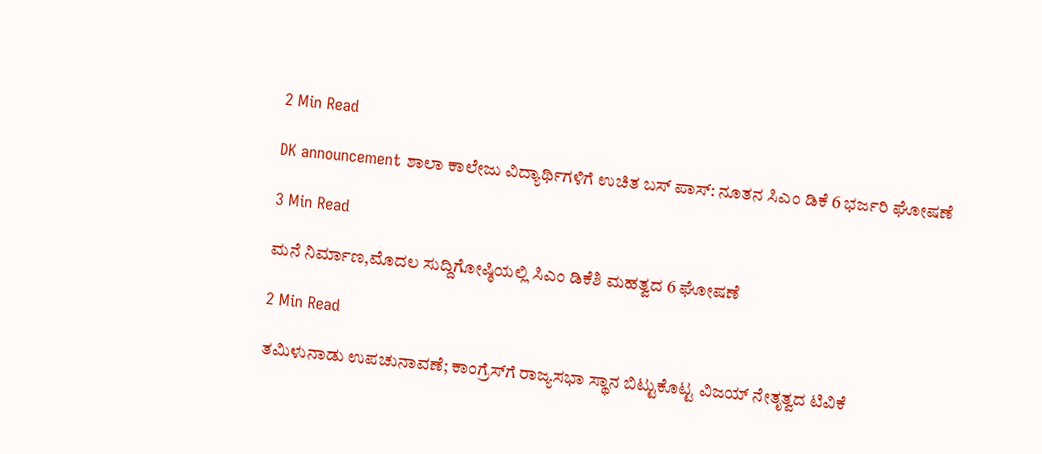2 Min Read

DK announcement ಶಾಲಾ ಕಾಲೇಜು ವಿದ್ಯಾರ್ಥಿಗಳಿಗೆ ಉಚಿತ ಬಸ್ ಪಾಸ್: ನೂತನ ಸಿಎಂ ಡಿಕೆ 6 ಭರ್ಜರಿ ಘೋಷಣೆ

3 Min Read

ಮನೆ ನಿರ್ಮಾಣ,ಮೊದಲ ಸುದ್ದಿಗೋಷ್ಠಿಯಲ್ಲಿ ಸಿಎಂ ಡಿಕೆಶಿ ಮಹತ್ವದ 6 ಘೋಷಣೆ

2 Min Read

ತಮಿಳುನಾಡು ಉಪಚುನಾವಣೆ; ಕಾಂಗ್ರೆಸ್‌ಗೆ ರಾಜ್ಯಸಭಾ ಸ್ಥಾನ ಬಿಟ್ಟುಕೊಟ್ಟ ವಿಜಯ್ ನೇತೃತ್ವದ ಟಿವಿಕೆ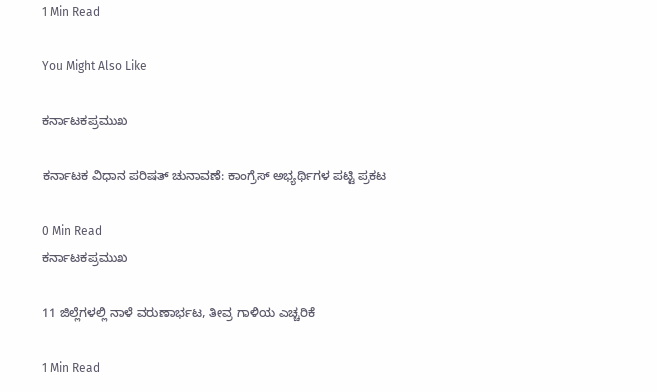1 Min Read

You Might Also Like

ಕರ್ನಾಟಕಪ್ರಮುಖ

ಕರ್ನಾಟಕ ವಿಧಾನ ಪರಿಷತ್ ಚುನಾವಣೆ: ಕಾಂಗ್ರೆಸ್ ಅಭ್ಯರ್ಥಿಗಳ ಪಟ್ಟಿ ಪ್ರಕಟ

0 Min Read
ಕರ್ನಾಟಕಪ್ರಮುಖ

11 ಜಿಲ್ಲೆಗಳಲ್ಲಿ ನಾಳೆ ವರುಣಾರ್ಭಟ, ತೀವ್ರ ಗಾಳಿಯ ಎಚ್ಚರಿಕೆ

1 Min Read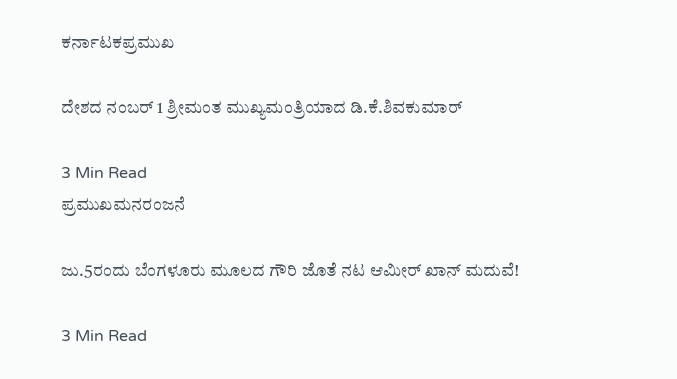ಕರ್ನಾಟಕಪ್ರಮುಖ

ದೇಶದ ನಂಬರ್‌ 1 ಶ್ರೀಮಂತ ಮುಖ್ಯಮಂತ್ರಿಯಾದ ಡಿ.ಕೆ.ಶಿವಕುಮಾರ್‌

3 Min Read
ಪ್ರಮುಖಮನರಂಜನೆ

ಜು.5ರಂದು ಬೆಂಗಳೂರು ಮೂಲದ ಗೌರಿ ಜೊತೆ ನಟ ಆಮೀ‌ರ್ ಖಾನ್ ಮದುವೆ!

3 Min Read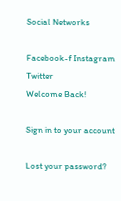Social Networks

Facebook-f Instagram Twitter
Welcome Back!

Sign in to your account

Lost your password?